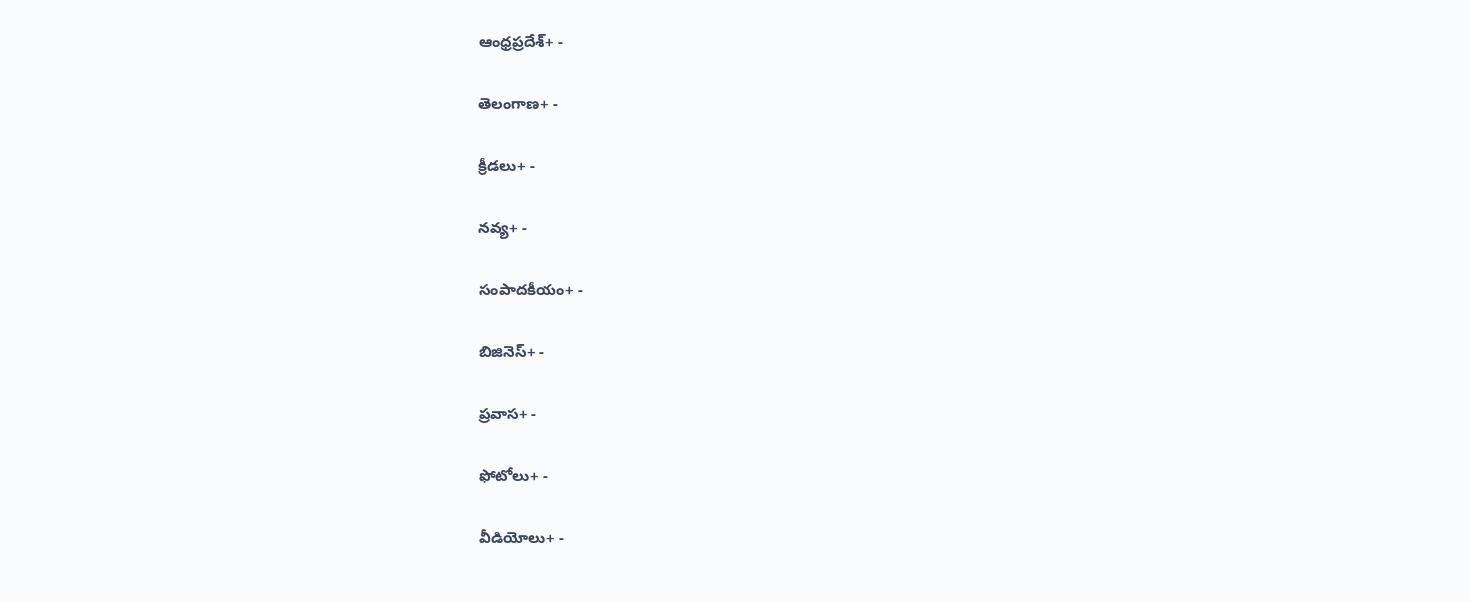ఆంధ్రప్రదేశ్+ -

తెలంగాణ+ -

క్రీడలు+ -

నవ్య+ -

సంపాదకీయం+ -

బిజినెస్+ -

ప్రవాస+ -

ఫోటోలు+ -

వీడియోలు+ -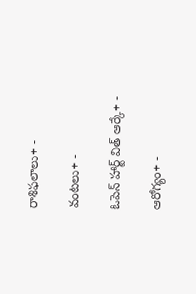రాశిఫలాలు+ -

వంటలు+ -

ఓపెన్ హార్ట్ విత్ ఆర్కే+ -

ఆరోగ్యం+ -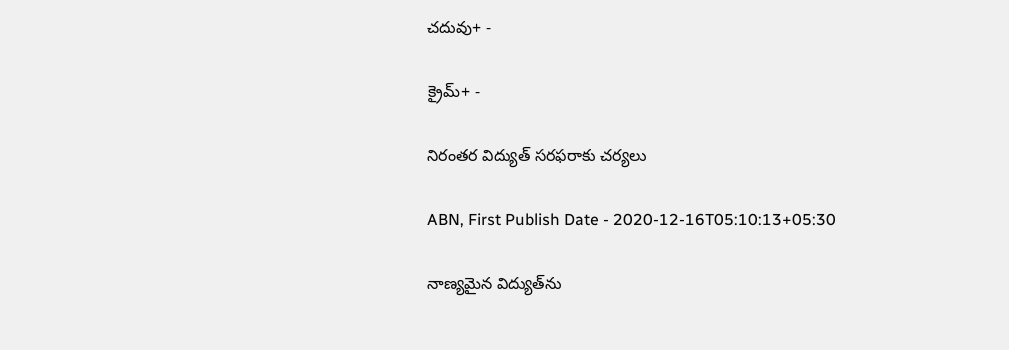చదువు+ -

క్రైమ్+ -

నిరంతర విద్యుత్‌ సరఫరాకు చర్యలు

ABN, First Publish Date - 2020-12-16T05:10:13+05:30

నాణ్యమైన విద్యుత్‌ను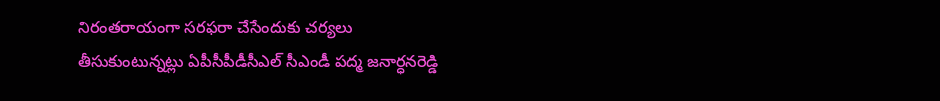నిరంతరాయంగా సరఫరా చేసేందుకు చర్యలు తీసుకుంటున్నట్లు ఏపీసీపీడీసీఎల్‌ సీఎండీ పద్మ జనార్ధనరెడ్డి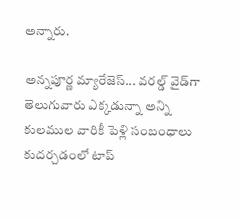అన్నారు.

అన్నపూర్ణ మ్యారేజెస్... వరల్డ్ వైడ్‌గా తెలుగువారు ఎక్కడున్నా అన్ని కులముల వారికీ పెళ్లి సంబంధాలు కుదర్చడంలో టాప్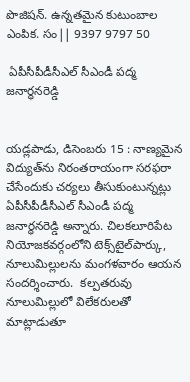పొజిషన్. ఉన్నతమైన కుటుంబాల ఎంపిక. సం|| 9397 9797 50

 ఏపీసీపీడీసీఎల్‌ సీఎండీ పద్మ జనార్ధనరెడ్డి


యడ్లపాడు, డిసెంబరు 15 : నాణ్యమైన విద్యుత్‌ను నిరంతరాయంగా సరఫరా చేసేందుకు చర్యలు తీసుకుంటున్నట్లు ఏపీసీపీడీసీఎల్‌ సీఎండీ పద్మ జనార్ధనరెడ్డి అన్నారు. చిలకలూరిపేట నియోజకవర్గంలోని టెక్స్‌టైల్‌పార్కు, నూలుమిల్లులను మంగళవారం ఆయన సందర్శించారు.  కల్పతరువు నూలుమిల్లులో విలేకరులతో మాట్లాడుతూ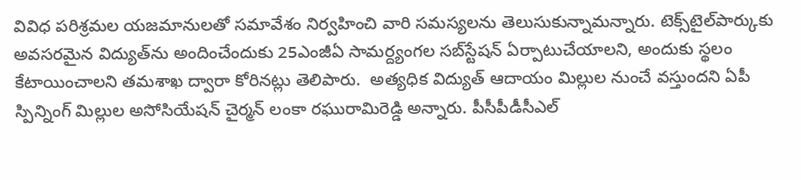వివిధ పరిశ్రమల యజమానులతో సమావేశం నిర్వహించి వారి సమస్యలను తెలుసుకున్నామన్నారు. టెక్స్‌టైల్‌పార్కుకు అవసరమైన విద్యుత్‌ను అందించేందుకు 25ఎంజీఏ సామర్ద్యంగల సబ్‌స్టేషన్‌ ఏర్పాటుచేయాలని, అందుకు స్థలం కేటాయించాలని తమశాఖ ద్వారా కోరినట్లు తెలిపారు.  అత్యధిక విద్యుత్‌ ఆదాయం మిల్లుల నుంచే వస్తుందని ఏపీ స్పిన్నింగ్‌ మిల్లుల అసోసియేషన్‌ చైర్మన్‌ లంకా రఘురామిరెడ్డి అన్నారు. పీసీపీడీసీఎల్‌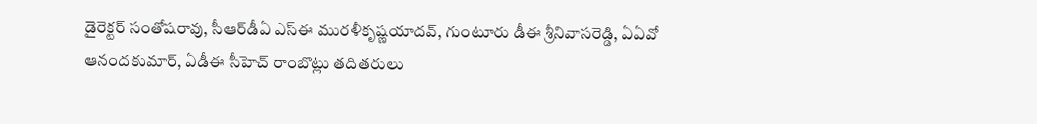డైరెక్టర్‌ సంతోషరావు, సీఆర్‌డీఏ ఎస్‌ఈ మురళీకృష్ణయాదవ్‌, గుంటూరు డీఈ శ్రీనివాసరెడ్డి, ఏఏవో ఆనందకుమార్‌, ఏడీఈ సీహెచ్‌ రాంబొట్లు తదితరులు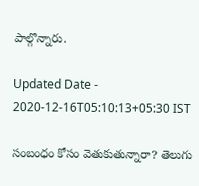పాల్గొన్నారు.

Updated Date - 2020-12-16T05:10:13+05:30 IST

సంబంధం కోసం వెతుకుతున్నారా? తెలుగు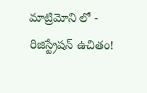మాట్రిమోని లో - రిజిస్ట్రేషన్ ఉచితం!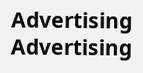Advertising
Advertising